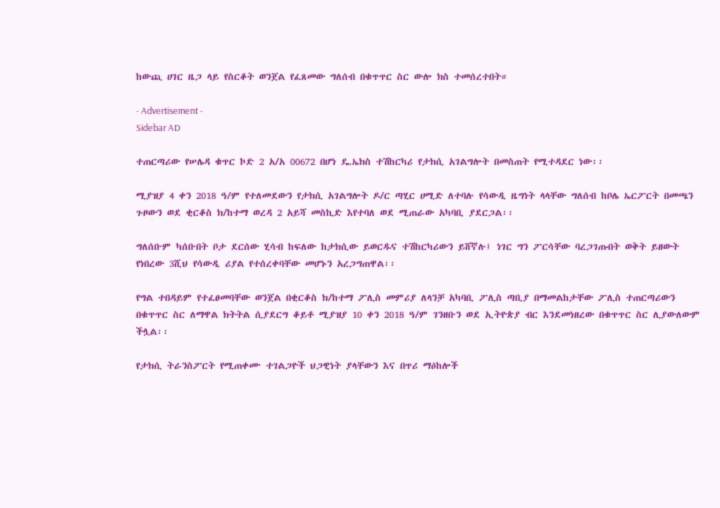ከውጪ ሀገር ዜጋ ላይ የስርቆት ወንጀል የፈጸመው ግለሰብ በቁጥጥር ስር ውሎ ክስ ተመሰረተበት።

- Advertisement -
Sidebar AD

ተጠርጣሪው የሠሌዳ ቁጥር ኮድ 2 አ/አ 00672 በሆነ ዴ.ኤክስ ተሽከርካሪ የታክሲ አገልግሎት በመስጠት የሚተዳደር ነው፡፡

ሚያዝያ 4 ቀን 2018 ዓ/ም የተለመደውን የታክሲ አገልግሎት ዶ/ር ጣሂር ሀሚድ ለተባሉ የሳውዲ ዜግነት ላላቸው ግለሰብ ከቦሌ ኤርፖርት በመጫን ጉዞውን ወደ ቂርቆስ ክ/ከተማ ወረዳ 2 አይሻ መስኪድ እየተባለ ወደ ሚጠራው አካባቢ ያደርጋል፡፡

ግለሰቡም ካሰቡበት ቦታ ደርሰው ሂሳብ ከፍለው ከታክሲው ይወርዱና ተሽከርካሪውን ይሸኛሉ፤ ነገር ግን ፖርሳቸው ባረጋገጡበት ወቅት ይዘውት የነበረው 3ሺህ የሳውዲ ሪያል የተሰረቀባቸው መሆኑን አረጋግጠዋል፡፡

የግል ተበዳይም የተፈፀመባቸው ወንጀል በቂርቆስ ክ/ከተማ ፖሊስ መምሪያ ለላንቻ አካባቢ ፖሊስ ጣቢያ በማመልከታቸው ፖሊስ ተጠርጣሪውን በቁጥጥር ስር ለማዋል ክትትል ሲያደርግ ቆይቶ ሚያዝያ 10 ቀን 2018 ዓ/ም ገንዘቡን ወደ ኢትዮጵያ ብር እንደመነዘረው በቁጥጥር ስር ሊያውለውም ችሏል፡፡

የታክሲ ትራንስፖርት የሚጠቀሙ ተገልጋዮች ህጋዊነት ያላቸውን እና በጥሪ ማዕከሎች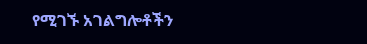የሚገኙ አገልግሎቶችን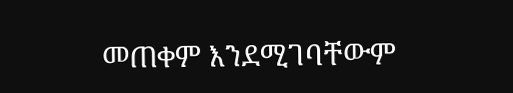መጠቀም እንደሚገባቸውም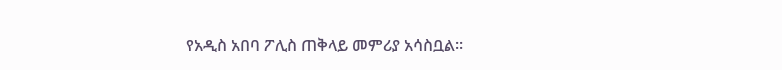የአዲስ አበባ ፖሊስ ጠቅላይ መምሪያ አሳስቧል፡፡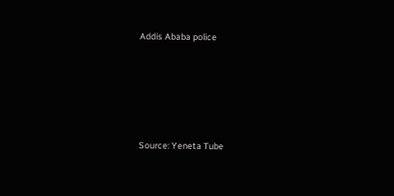Addis Ababa police





Source: Yeneta Tube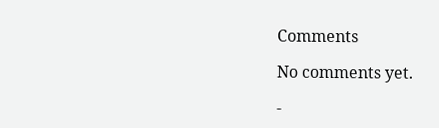Comments

No comments yet.

-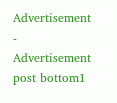Advertisement -
Advertisement post bottom1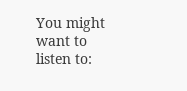You might want to listen to: